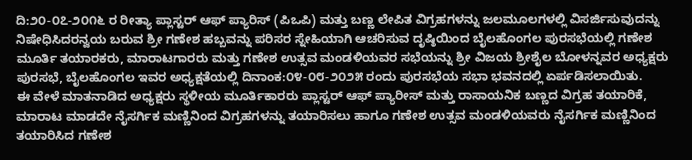ದಿ:೨೦-೦೭-೨೦೧೬ ರ ರೀತ್ಯಾ ಪ್ಲಾಸ್ಟರ್ ಆಫ್ ಪ್ಯಾರಿಸ್ (ಪಿಒಪಿ) ಮತ್ತು ಬಣ್ಣ ಲೇಪಿತ ವಿಗ್ರಹಗಳನ್ನು ಜಲಮೂಲಗಳಲ್ಲಿ ವಿಸರ್ಜಿಸುವುದನ್ನು ನಿಷೇಧಿಸಿದರನ್ವಯ ಬರುವ ಶ್ರೀ ಗಣೇಶ ಹಬ್ಬವನ್ನು ಪರಿಸರ ಸ್ನೇಹಿಯಾಗಿ ಆಚರಿಸುವ ದೃಷ್ಠಿಯಿಂದ ಬೈಲಹೊಂಗಲ ಪುರಸಭೆಯಲ್ಲಿ ಗಣೇಶ ಮೂರ್ತಿ ತಯಾರಕರು, ಮಾರಾಟಗಾರರು ಮತ್ತು ಗಣೇಶ ಉತ್ಸವ ಮಂಡಳಿಯವರ ಸಭೆಯನ್ನು ಶ್ರೀ ವಿಜಯ ಶ್ರೀಶೈಲ ಬೋಳನ್ನವರ ಅಧ್ಯಕ್ಷರು ಪುರಸಭೆ, ಬೈಲಹೊಂಗಲ ಇವರ ಅಧ್ಯಕ್ಷತೆಯಲ್ಲಿ ದಿನಾಂಕ:೦೪-೦೮-೨೦೨೫ ರಂದು ಪುರಸಭೆಯ ಸಭಾ ಭವನದಲ್ಲಿ ಏರ್ಪಡಿಸಲಾಯಿತು.
ಈ ವೇಳೆ ಮಾತನಾಡಿದ ಅಧ್ಯಕ್ಷರು ಸ್ಥಳೀಯ ಮೂರ್ತಿಕಾರರು ಪ್ಲಾಸ್ಟರ್ ಆಫ್ ಪ್ಯಾರೀಸ್ ಮತ್ತು ರಾಸಾಯನಿಕ ಬಣ್ಣದ ವಿಗ್ರಹ ತಯಾರಿಕೆ, ಮಾರಾಟ ಮಾಡದೇ ನೈಸರ್ಗಿಕ ಮಣ್ಣಿನಿಂದ ವಿಗ್ರಹಗಳನ್ನು ತಯಾರಿಸಲು ಹಾಗೂ ಗಣೇಶ ಉತ್ಸವ ಮಂಡಳಿಯವರು ನೈಸರ್ಗಿಕ ಮಣ್ಣಿನಿಂದ ತಯಾರಿಸಿದ ಗಣೇಶ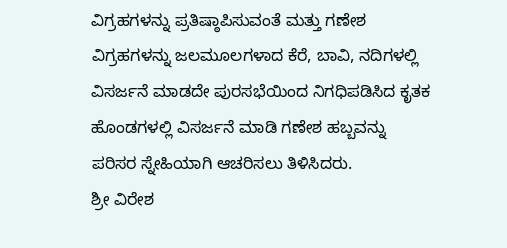ವಿಗ್ರಹಗಳನ್ನು ಪ್ರತಿಷ್ಠಾಪಿಸುವಂತೆ ಮತ್ತು ಗಣೇಶ ವಿಗ್ರಹಗಳನ್ನು ಜಲಮೂಲಗಳಾದ ಕೆರೆ, ಬಾವಿ, ನದಿಗಳಲ್ಲಿ ವಿಸರ್ಜನೆ ಮಾಡದೇ ಪುರಸಭೆಯಿಂದ ನಿಗಧಿಪಡಿಸಿದ ಕೃತಕ ಹೊಂಡಗಳಲ್ಲಿ ವಿಸರ್ಜನೆ ಮಾಡಿ ಗಣೇಶ ಹಬ್ಬವನ್ನು ಪರಿಸರ ಸ್ನೇಹಿಯಾಗಿ ಆಚರಿಸಲು ತಿಳಿಸಿದರು.
ಶ್ರೀ ವಿರೇಶ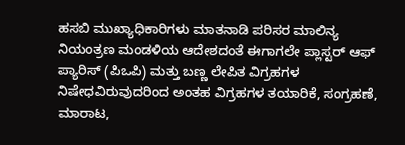ಹಸಬಿ ಮುಖ್ಯಾಧಿಕಾರಿಗಳು ಮಾತನಾಡಿ ಪರಿಸರ ಮಾಲಿನ್ಯ ನಿಯಂತ್ರಣ ಮಂಡಳಿಯ ಆದೇಶದಂತೆ ಈಗಾಗಲೇ ಪ್ಲಾಸ್ಟರ್ ಆಫ್ ಪ್ಯಾರಿಸ್ (ಪಿಒಪಿ) ಮತ್ತು ಬಣ್ಣ ಲೇಪಿತ ವಿಗ್ರಹಗಳ ನಿಷೇಧವಿರುವುದರಿಂದ ಅಂತಹ ವಿಗ್ರಹಗಳ ತಯಾರಿಕೆ, ಸಂಗ್ರಹಣೆ, ಮಾರಾಟ,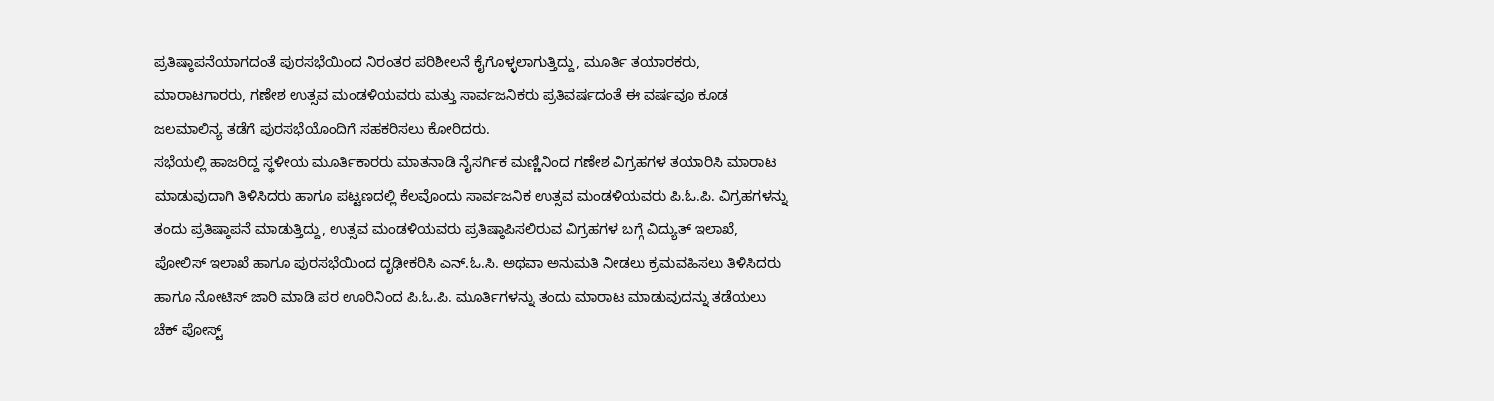ಪ್ರತಿಷ್ಠಾಪನೆಯಾಗದಂತೆ ಪುರಸಭೆಯಿಂದ ನಿರಂತರ ಪರಿಶೀಲನೆ ಕೈಗೊಳ್ಳಲಾಗುತ್ತಿದ್ದು, ಮೂರ್ತಿ ತಯಾರಕರು, ಮಾರಾಟಗಾರರು, ಗಣೇಶ ಉತ್ಸವ ಮಂಡಳಿಯವರು ಮತ್ತು ಸಾರ್ವಜನಿಕರು ಪ್ರತಿವರ್ಷದಂತೆ ಈ ವರ್ಷವೂ ಕೂಡ ಜಲಮಾಲಿನ್ಯ ತಡೆಗೆ ಪುರಸಭೆಯೊಂದಿಗೆ ಸಹಕರಿಸಲು ಕೋರಿದರು.
ಸಭೆಯಲ್ಲಿ ಹಾಜರಿದ್ದ ಸ್ಥಳೀಯ ಮೂರ್ತಿಕಾರರು ಮಾತನಾಡಿ ನೈಸರ್ಗಿಕ ಮಣ್ಣಿನಿಂದ ಗಣೇಶ ವಿಗ್ರಹಗಳ ತಯಾರಿಸಿ ಮಾರಾಟ ಮಾಡುವುದಾಗಿ ತಿಳಿಸಿದರು ಹಾಗೂ ಪಟ್ಟಣದಲ್ಲಿ ಕೆಲವೊಂದು ಸಾರ್ವಜನಿಕ ಉತ್ಸವ ಮಂಡಳಿಯವರು ಪಿ.ಓ.ಪಿ. ವಿಗ್ರಹಗಳನ್ನು ತಂದು ಪ್ರತಿಷ್ಠಾಪನೆ ಮಾಡುತ್ತಿದ್ದು, ಉತ್ಸವ ಮಂಡಳಿಯವರು ಪ್ರತಿಷ್ಠಾಪಿಸಲಿರುವ ವಿಗ್ರಹಗಳ ಬಗ್ಗೆ ವಿದ್ಯುತ್ ಇಲಾಖೆ, ಪೋಲಿಸ್ ಇಲಾಖೆ ಹಾಗೂ ಪುರಸಭೆಯಿಂದ ದೃಢೀಕರಿಸಿ ಎನ್.ಓ.ಸಿ. ಅಥವಾ ಅನುಮತಿ ನೀಡಲು ಕ್ರಮವಹಿಸಲು ತಿಳಿಸಿದರು ಹಾಗೂ ನೋಟಿಸ್ ಜಾರಿ ಮಾಡಿ ಪರ ಊರಿನಿಂದ ಪಿ.ಓ.ಪಿ. ಮೂರ್ತಿಗಳನ್ನು ತಂದು ಮಾರಾಟ ಮಾಡುವುದನ್ನು ತಡೆಯಲು ಚೆಕ್ ಪೋಸ್ಟ್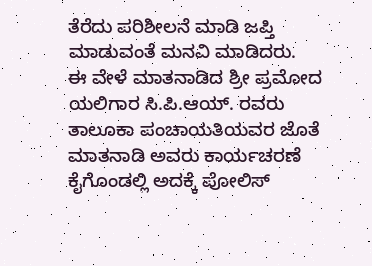ತೆರೆದು ಪರಿಶೀಲನೆ ಮಾಡಿ ಜಪ್ತಿ ಮಾಡುವಂತೆ ಮನವಿ ಮಾಡಿದರು.
ಈ ವೇಳೆ ಮಾತನಾಡಿದ ಶ್ರೀ ಪ್ರಮೋದ ಯಲಿಗಾರ ಸಿ.ಪಿ.ಆಯ್. ರವರು ತಾಲೂಕಾ ಪಂಚಾಯತಿಯವರ ಜೊತೆ ಮಾತನಾಡಿ ಅವರು ಕಾರ್ಯಚರಣೆ ಕೈಗೊಂಡಲ್ಲಿ ಅದಕ್ಕೆ ಪೋಲಿಸ್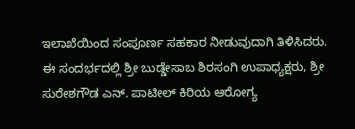ಇಲಾಖೆಯಿಂದ ಸಂಪೂರ್ಣ ಸಹಕಾರ ನೀಡುವುದಾಗಿ ತಿಳಿಸಿದರು.
ಈ ಸಂದರ್ಭದಲ್ಲಿ ಶ್ರೀ ಬುಡ್ಡೇಸಾಬ ಶಿರಸಂಗಿ ಉಪಾಧ್ಯಕ್ಷರು, ಶ್ರೀ ಸುರೇಶಗೌಡ ಎನ್. ಪಾಟೀಲ್ ಕಿರಿಯ ಆರೋಗ್ಯ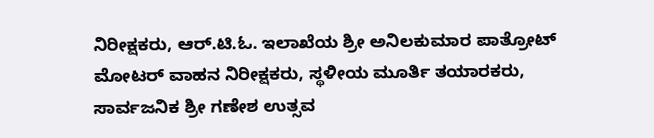ನಿರೀಕ್ಷಕರು, ಆರ್.ಟಿ.ಓ. ಇಲಾಖೆಯ ಶ್ರೀ ಅನಿಲಕುಮಾರ ಪಾತ್ರೋಟ್ ಮೋಟರ್ ವಾಹನ ನಿರೀಕ್ಷಕರು, ಸ್ಥಳೀಯ ಮೂರ್ತಿ ತಯಾರಕರು, ಸಾರ್ವಜನಿಕ ಶ್ರೀ ಗಣೇಶ ಉತ್ಸವ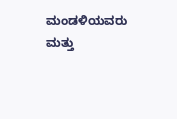ಮಂಡಳಿಯವರು ಮತ್ತು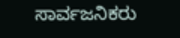ಸಾರ್ವಜನಿಕರು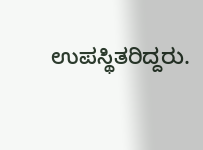ಉಪಸ್ಥಿತರಿದ್ದರು.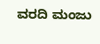ವರದಿ ಮಂಜು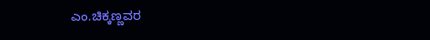ಎಂ.ಚಿಕ್ಕಣ್ಣವರ